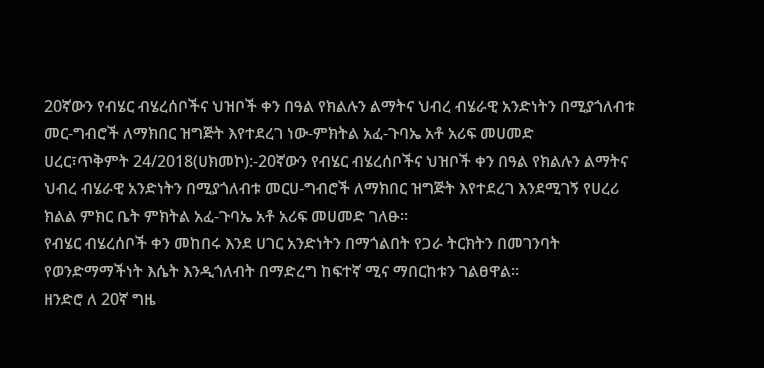20ኛውን የብሄር ብሄረሰቦችና ህዝቦች ቀን በዓል የክልሉን ልማትና ህብረ ብሄራዊ አንድነትን በሚያጎለብቱ መር-ግብሮች ለማክበር ዝግጅት እየተደረገ ነው-ምክትል አፈ-ጉባኤ አቶ አሪፍ መሀመድ
ሀረር፣ጥቅምት 24/2018(ሀክመኮ):-20ኛውን የብሄር ብሄረሰቦችና ህዝቦች ቀን በዓል የክልሉን ልማትና ህብረ ብሄራዊ አንድነትን በሚያጎለብቱ መርሀ-ግብሮች ለማክበር ዝግጅት እየተደረገ እንደሚገኝ የሀረሪ ክልል ምክር ቤት ምክትል አፈ-ጉባኤ አቶ አሪፍ መሀመድ ገለፁ።
የብሄር ብሄረሰቦች ቀን መከበሩ እንደ ሀገር አንድነትን በማጎልበት የጋራ ትርክትን በመገንባት የወንድማማችነት እሴት እንዲጎለብት በማድረግ ከፍተኛ ሚና ማበርከቱን ገልፀዋል።
ዘንድሮ ለ 20ኛ ግዜ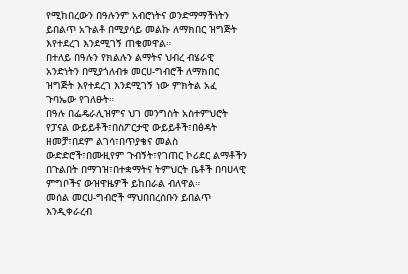የሚከበረውን በዓሉንም አብሮነትና ወንድማማችነትን ይበልጥ አጉልቶ በሚያሳይ መልኩ ለማክበር ዝግጅት እየተደረገ እንደሚገኝ ጠቁመዋል።
በተለይ በዓሉን የክልሉን ልማትና ህብረ ብሄራዊ አንድነትን በሚያጎለብቱ መርሀ-ግብሮች ለማክበር ዝግጅት እየተደረገ እንደሚገኝ ነው ምክትል አፈ ጉባኤው የገለፁት።
በዓሉ በፌዴራሊዝምና ህገ መንግስት አስተምህሮት የፓናል ውይይቶች፣በስፖርታዊ ውይይቶች፣በፅዳት ዘመቻ፣በደም ልገሳ፣በጥያቄና መልስ ውድድሮች፣በሙዚየም ጉብኝት፣የገጠር ኮሪደር ልማቶችን በጉልበት በማገዝ፣በተቋማትና ትምህርት ቤቶች በባሀላዊ ምግቦችና ውዝዋዜዎች ይከበራል ብለዋል።
መሰል መርሀ-ግብሮች ማህበበረሰቡን ይበልጥ እንዲቀራረብ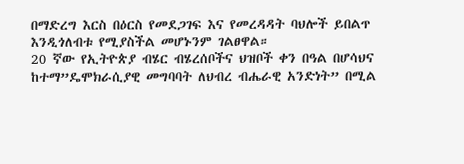በማድረግ እርስ በዕርስ የመደጋገፍ እና የመረዳዳት ባህሎች ይበልጥ እንዲጎለብቱ የሚያስችል መሆኑንም ገልፀዋል።
20 ኛው የኢትዮጵያ ብሄር ብሄረሰቦችና ህዝቦች ቀን በዓል በሆሳህና ከተማ”ዴሞክራሲያዊ መግባባት ለህብረ ብሔራዊ አንድነት” በሚል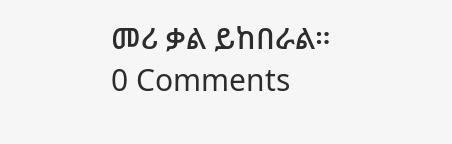መሪ ቃል ይከበራል።
0 Comments